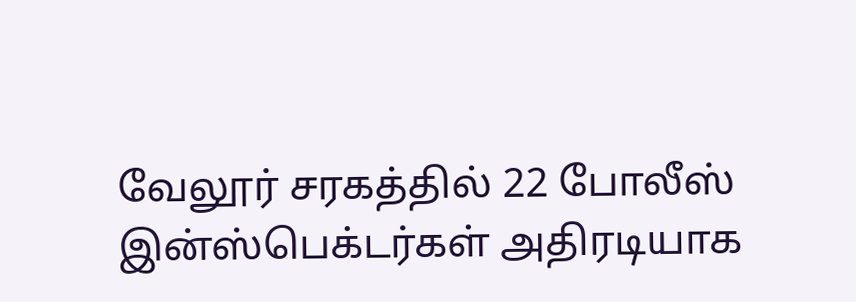வேலூர் சரகத்தில் 22 போலீஸ் இன்ஸ்பெக்டர்கள் அதிரடியாக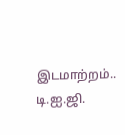இடமாற்றம்.. டி.ஐ.ஜி.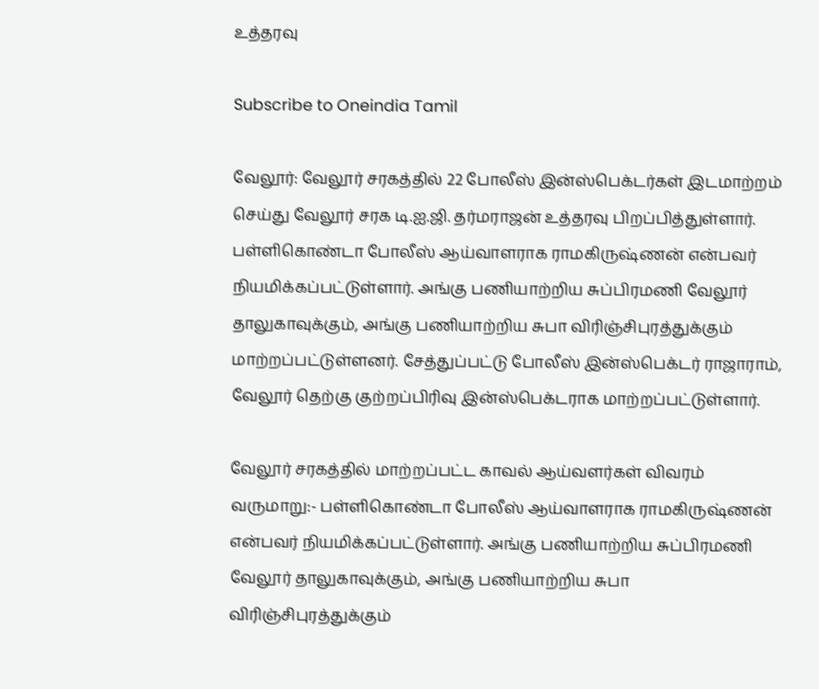உத்தரவு

Subscribe to Oneindia Tamil

வேலூர்: வேலூர் சரகத்தில் 22 போலீஸ் இன்ஸ்பெக்டர்கள் இடமாற்றம் செய்து வேலூர் சரக டி.ஐ.ஜி. தர்மராஜன் உத்தரவு பிறப்பித்துள்ளார். பள்ளிகொண்டா போலீஸ் ஆய்வாளராக ராமகிருஷ்ணன் என்பவர் நியமிக்கப்பட்டுள்ளார். அங்கு பணியாற்றிய சுப்பிரமணி வேலூர் தாலுகாவுக்கும், அங்கு பணியாற்றிய சுபா விரிஞ்சிபுரத்துக்கும் மாற்றப்பட்டுள்ளனர். சேத்துப்பட்டு போலீஸ் இன்ஸ்பெக்டர் ராஜாராம், வேலூர் தெற்கு குற்றப்பிரிவு இன்ஸ்பெக்டராக மாற்றப்பட்டுள்ளார்.

வேலூர் சரகத்தில் மாற்றப்பட்ட காவல் ஆய்வளர்கள் விவரம் வருமாறு:- பள்ளிகொண்டா போலீஸ் ஆய்வாளராக ராமகிருஷ்ணன் என்பவர் நியமிக்கப்பட்டுள்ளார். அங்கு பணியாற்றிய சுப்பிரமணி வேலூர் தாலுகாவுக்கும், அங்கு பணியாற்றிய சுபா விரிஞ்சிபுரத்துக்கும்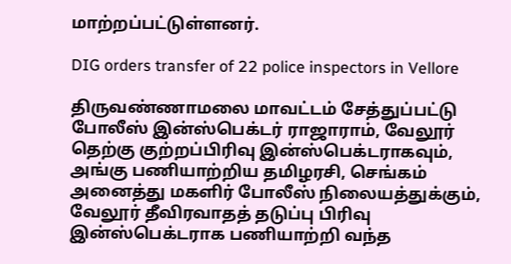மாற்றப்பட்டுள்ளனர்.

DIG orders transfer of 22 police inspectors in Vellore

திருவண்ணாமலை மாவட்டம் சேத்துப்பட்டு போலீஸ் இன்ஸ்பெக்டர் ராஜாராம், வேலூர் தெற்கு குற்றப்பிரிவு இன்ஸ்பெக்டராகவும், அங்கு பணியாற்றிய தமிழரசி, செங்கம் அனைத்து மகளிர் போலீஸ் நிலையத்துக்கும், வேலூர் தீவிரவாதத் தடுப்பு பிரிவு இன்ஸ்பெக்டராக பணியாற்றி வந்த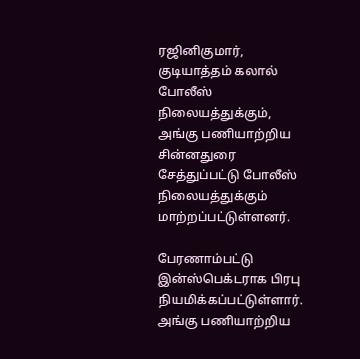ரஜினிகுமார், குடியாத்தம் கலால் போலீஸ் நிலையத்துக்கும், அங்கு பணியாற்றிய சின்னதுரை சேத்துப்பட்டு போலீஸ் நிலையத்துக்கும் மாற்றப்பட்டுள்ளனர்.

பேரணாம்பட்டு இன்ஸ்பெக்டராக பிரபு நியமிக்கப்பட்டுள்ளார். அங்கு பணியாற்றிய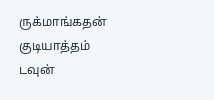ருக்மாங்கதன் குடியாத்தம் டவுன்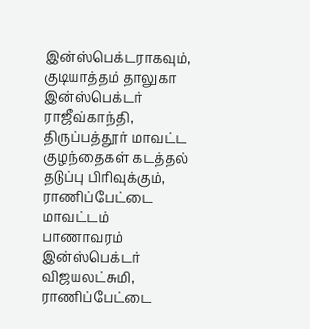இன்ஸ்பெக்டராகவும், குடியாத்தம் தாலுகா இன்ஸ்பெக்டர் ராஜீவ்காந்தி, திருப்பத்தூர் மாவட்ட குழந்தைகள் கடத்தல் தடுப்பு பிரிவுக்கும், ராணிப்பேட்டை மாவட்டம் பாணாவரம் இன்ஸ்பெக்டர் விஜயலட்சுமி, ராணிப்பேட்டை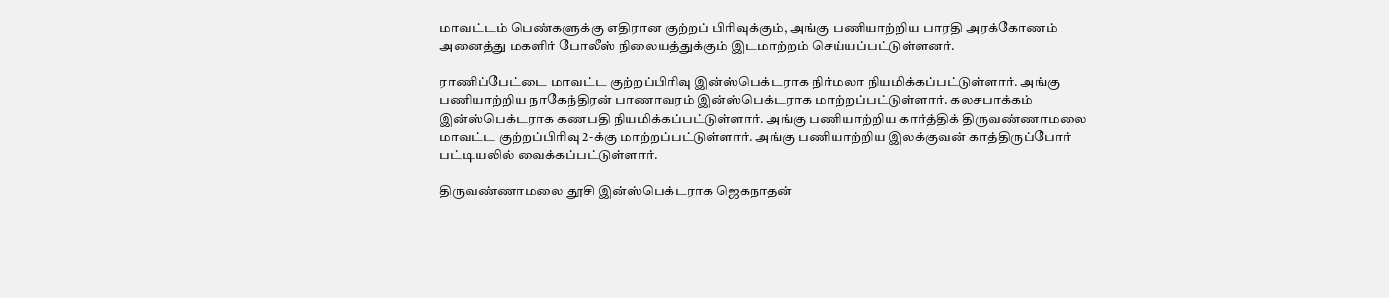மாவட்டம் பெண்களுக்கு எதிரான குற்றப் பிரிவுக்கும், அங்கு பணியாற்றிய பாரதி அரக்கோணம் அனைத்து மகளிர் போலீஸ் நிலையத்துக்கும் இடமாற்றம் செய்யப்பட்டுள்ளனர்.

ராணிப்பேட்டை மாவட்ட குற்றப்பிரிவு இன்ஸ்பெக்டராக நிர்மலா நியமிக்கப்பட்டுள்ளார். அங்கு பணியாற்றிய நாகேந்திரன் பாணாவரம் இன்ஸ்பெக்டராக மாற்றப்பட்டுள்ளார். கலசபாக்கம் இன்ஸ்பெக்டராக கணபதி நியமிக்கப்பட்டுள்ளார். அங்கு பணியாற்றிய கார்த்திக் திருவண்ணாமலை மாவட்ட குற்றப்பிரிவு 2-க்கு மாற்றப்பட்டுள்ளார். அங்கு பணியாற்றிய இலக்குவன் காத்திருப்போர் பட்டியலில் வைக்கப்பட்டுள்ளார்.

திருவண்ணாமலை தூசி இன்ஸ்பெக்டராக ஜெகநாதன்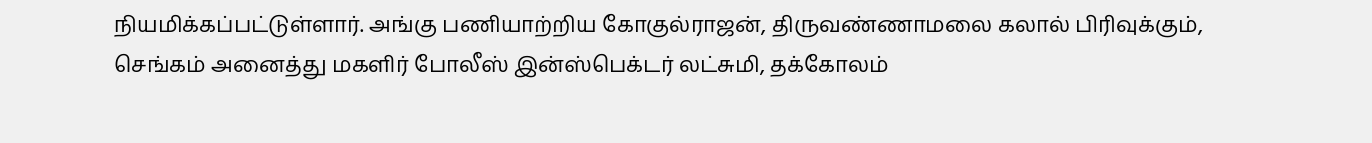நியமிக்கப்பட்டுள்ளார். அங்கு பணியாற்றிய கோகுல்ராஜன், திருவண்ணாமலை கலால் பிரிவுக்கும், செங்கம் அனைத்து மகளிர் போலீஸ் இன்ஸ்பெக்டர் லட்சுமி, தக்கோலம்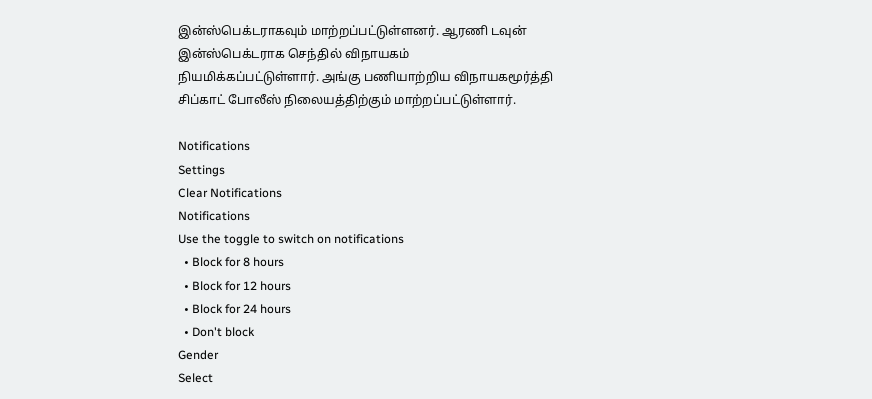இன்ஸ்பெக்டராகவும் மாற்றப்பட்டுள்ளனர். ஆரணி டவுன் இன்ஸ்பெக்டராக செந்தில் விநாயகம் நியமிக்கப்பட்டுள்ளார். அங்கு பணியாற்றிய விநாயகமூர்த்தி சிப்காட் போலீஸ் நிலையத்திற்கும் மாற்றப்பட்டுள்ளார்.

Notifications
Settings
Clear Notifications
Notifications
Use the toggle to switch on notifications
  • Block for 8 hours
  • Block for 12 hours
  • Block for 24 hours
  • Don't block
Gender
Select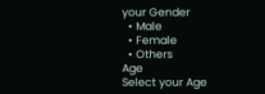your Gender
  • Male
  • Female
  • Others
Age
Select your Age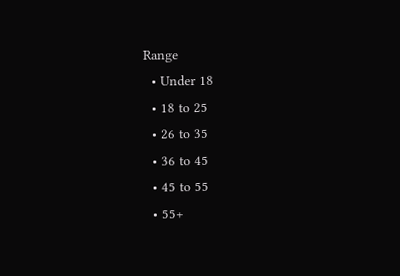Range
  • Under 18
  • 18 to 25
  • 26 to 35
  • 36 to 45
  • 45 to 55
  • 55+